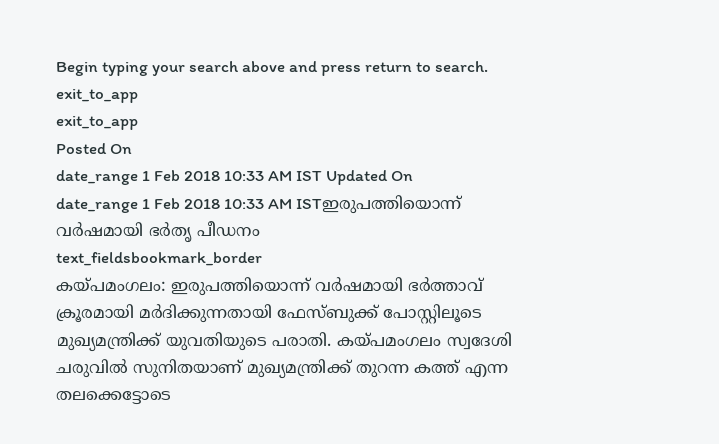Begin typing your search above and press return to search.
exit_to_app
exit_to_app
Posted On
date_range 1 Feb 2018 10:33 AM IST Updated On
date_range 1 Feb 2018 10:33 AM ISTഇരുപത്തിയൊന്ന് വർഷമായി ഭർതൃ പീഡനം
text_fieldsbookmark_border
കയ്പമംഗലം: ഇരുപത്തിയൊന്ന് വർഷമായി ഭർത്താവ് ക്രൂരമായി മർദിക്കുന്നതായി ഫേസ്ബുക്ക് പോസ്റ്റിലൂടെ മുഖ്യമന്ത്രിക്ക് യുവതിയുടെ പരാതി. കയ്പമംഗലം സ്വദേശി ചരുവിൽ സുനിതയാണ് മുഖ്യമന്ത്രിക്ക് തുറന്ന കത്ത് എന്ന തലക്കെട്ടോടെ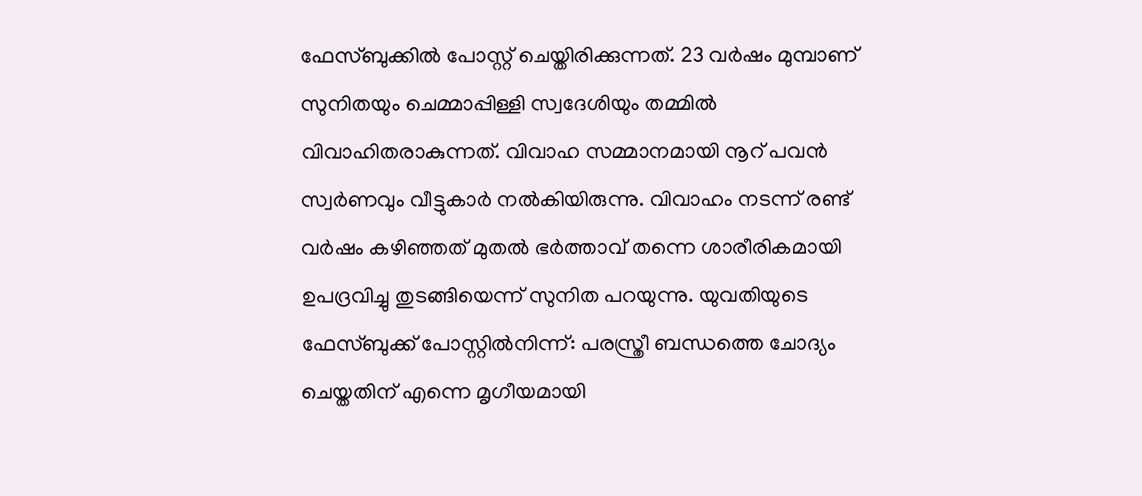ഫേസ്ബുക്കിൽ പോസ്റ്റ് ചെയ്തിരിക്കുന്നത്. 23 വർഷം മുമ്പാണ് സുനിതയും ചെമ്മാപ്പിള്ളി സ്വദേശിയും തമ്മിൽ വിവാഹിതരാകുന്നത്. വിവാഹ സമ്മാനമായി നൂറ് പവൻ സ്വർണവും വീട്ടുകാർ നൽകിയിരുന്നു. വിവാഹം നടന്ന് രണ്ട് വർഷം കഴിഞ്ഞത് മുതൽ ഭർത്താവ് തന്നെ ശാരീരികമായി ഉപദ്രവിച്ചു തുടങ്ങിയെന്ന് സുനിത പറയുന്നു. യുവതിയുടെ ഫേസ്ബുക്ക് പോസ്റ്റിൽനിന്ന്: പരസ്ത്രീ ബന്ധത്തെ ചോദ്യം ചെയ്തതിന് എന്നെ മൃഗീയമായി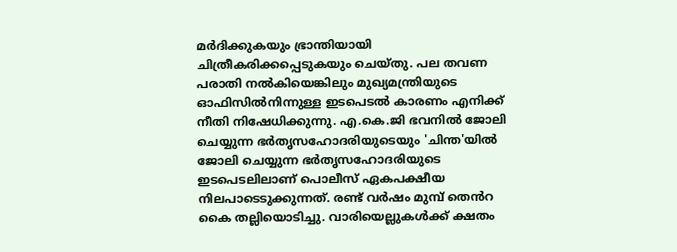മർദിക്കുകയും ഭ്രാന്തിയായി ചിത്രീകരിക്കപ്പെടുകയും ചെയ്തു. പല തവണ പരാതി നൽകിയെങ്കിലും മുഖ്യമന്ത്രിയുടെ ഓഫിസിൽനിന്നുള്ള ഇടപെടൽ കാരണം എനിക്ക് നീതി നിഷേധിക്കുന്നു. എ.കെ.ജി ഭവനിൽ ജോലി ചെയ്യുന്ന ഭർതൃസഹോദരിയുടെയും 'ചിന്ത'യിൽ ജോലി ചെയ്യുന്ന ഭർതൃസഹോദരിയുടെ ഇടപെടലിലാണ് പൊലീസ് ഏകപക്ഷീയ നിലപാടെടുക്കുന്നത്. രണ്ട് വർഷം മുമ്പ് തെൻറ കൈ തല്ലിയൊടിച്ചു. വാരിയെല്ലുകൾക്ക് ക്ഷതം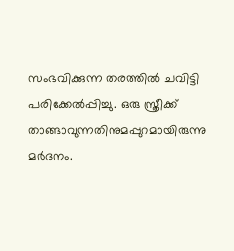സംഭവിക്കുന്ന തരത്തിൽ ചവിട്ടി പരിക്കേൽപ്പിച്ചു. ഒരു സ്ത്രീക്ക് താങ്ങാവുന്നതിനുമപ്പുറമായിരുന്നു മർദനം.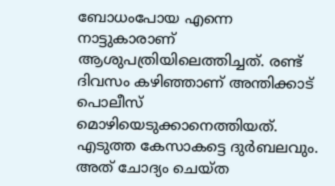ബോധംപോയ എന്നെ നാട്ടുകാരാണ് ആശുപത്രിയിലെത്തിച്ചത്. രണ്ട് ദിവസം കഴിഞ്ഞാണ് അന്തിക്കാട് പൊലീസ് മൊഴിയെടുക്കാനെത്തിയത്. എടുത്ത കേസാകട്ടെ ദുർബലവും. അത് ചോദ്യം ചെയ്ത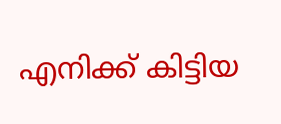എനിക്ക് കിട്ടിയ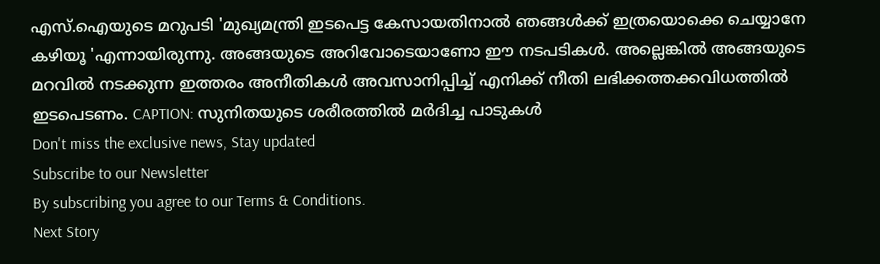എസ്.ഐയുടെ മറുപടി 'മുഖ്യമന്ത്രി ഇടപെട്ട കേസായതിനാൽ ഞങ്ങൾക്ക് ഇത്രയൊക്കെ ചെയ്യാനേ കഴിയൂ 'എന്നായിരുന്നു. അങ്ങയുടെ അറിവോടെയാണോ ഈ നടപടികൾ. അല്ലെങ്കിൽ അങ്ങയുടെ മറവിൽ നടക്കുന്ന ഇത്തരം അനീതികൾ അവസാനിപ്പിച്ച് എനിക്ക് നീതി ലഭിക്കത്തക്കവിധത്തിൽ ഇടപെടണം. CAPTION: സുനിതയുടെ ശരീരത്തിൽ മർദിച്ച പാടുകൾ
Don't miss the exclusive news, Stay updated
Subscribe to our Newsletter
By subscribing you agree to our Terms & Conditions.
Next Story